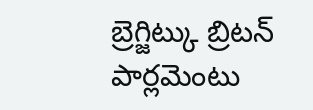బ్రెగ్జిట్కు బ్రిటన్ పార్లమెంటు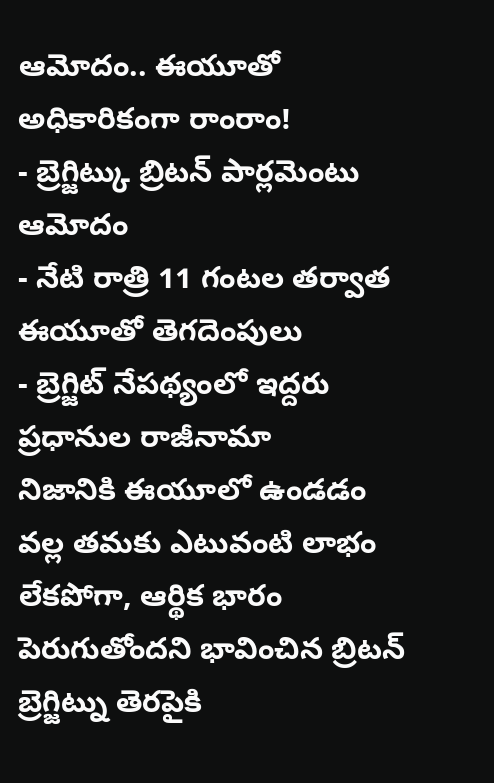ఆమోదం.. ఈయూతో అధికారికంగా రాంరాం!
- బ్రెగ్జిట్కు బ్రిటన్ పార్లమెంటు ఆమోదం
- నేటి రాత్రి 11 గంటల తర్వాత ఈయూతో తెగదెంపులు
- బ్రెగ్జిట్ నేపథ్యంలో ఇద్దరు ప్రధానుల రాజీనామా
నిజానికి ఈయూలో ఉండడం వల్ల తమకు ఎటువంటి లాభం లేకపోగా, ఆర్థిక భారం పెరుగుతోందని భావించిన బ్రిటన్ బ్రెగ్జిట్ను తెరపైకి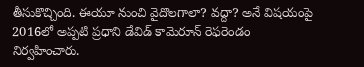తీసుకొచ్చింది. ఈయూ నుంచి వైదొలగాలా? వద్దా? అనే విషయంపై 2016లో అప్పటి ప్రధాని డేవిడ్ కామెరూన్ రెఫరెండం నిర్వహించారు.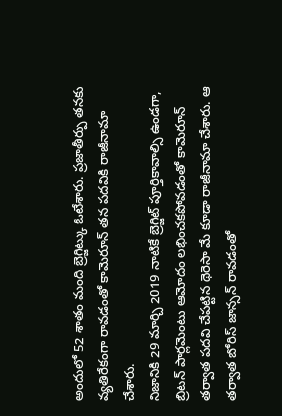అందులో 52 శాతం మంది బ్రెగ్జిట్కు ఓటేశారు. ప్రజాతీర్పు తనకు వ్యతిరేకంగా రావడంతో కామెరూన్ తన పదవికి రాజీనామా చేశారు.
నిజానికి 29 మార్చి 2019 నాటికే బ్రెగ్జిట్ పూర్తికావాల్సి ఉండగా, బ్రిటన్ పార్లమెంటు ఆమోదం లభించకపోవడంతో కామెరూన్ తర్వాత పదవి చేపట్టిన థెరెసా మే కూడా రాజీనామా చేశారు. ఆ తర్వాత బోరిస్ జాన్సన్ రావడంతో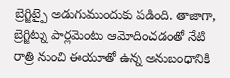బ్రెగ్జిట్పై అడుగుముందుకు పడింది. తాజాగా, బ్రెగ్జిట్ను పార్లమెంటు ఆమోదించడంతో నేటి రాత్రి నుంచి ఈయూతో ఉన్న అనుబంధానికి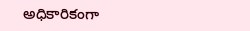అధికారికంగా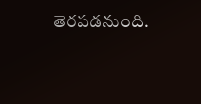తెరపడనుంది.